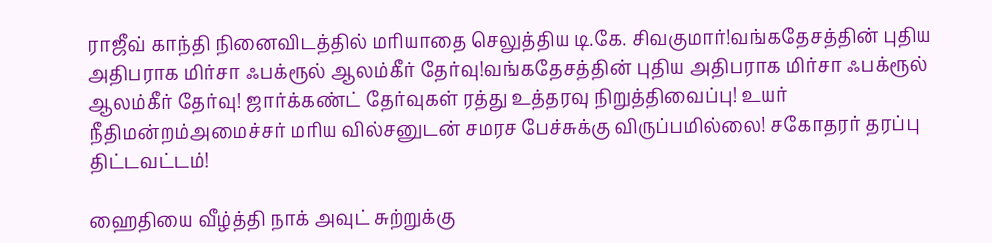ராஜீவ் காந்தி நினைவிடத்தில் மரியாதை செலுத்திய டி.கே. சிவகுமார்!வங்கதேசத்தின் புதிய அதிபராக மிர்சா ஃபக்ரூல் ஆலம்கீர் தேர்வு!வங்கதேசத்தின் புதிய அதிபராக மிர்சா ஃபக்ரூல் ஆலம்கீர் தேர்வு! ஜார்க்கண்ட் தேர்வுகள் ரத்து உத்தரவு நிறுத்திவைப்பு! உயர் நீதிமன்றம்அமைச்சர் மரிய வில்சனுடன் சமரச பேச்சுக்கு விருப்பமில்லை! சகோதரர் தரப்பு திட்டவட்டம்!

ஹைதியை வீழ்த்தி நாக் அவுட் சுற்றுக்கு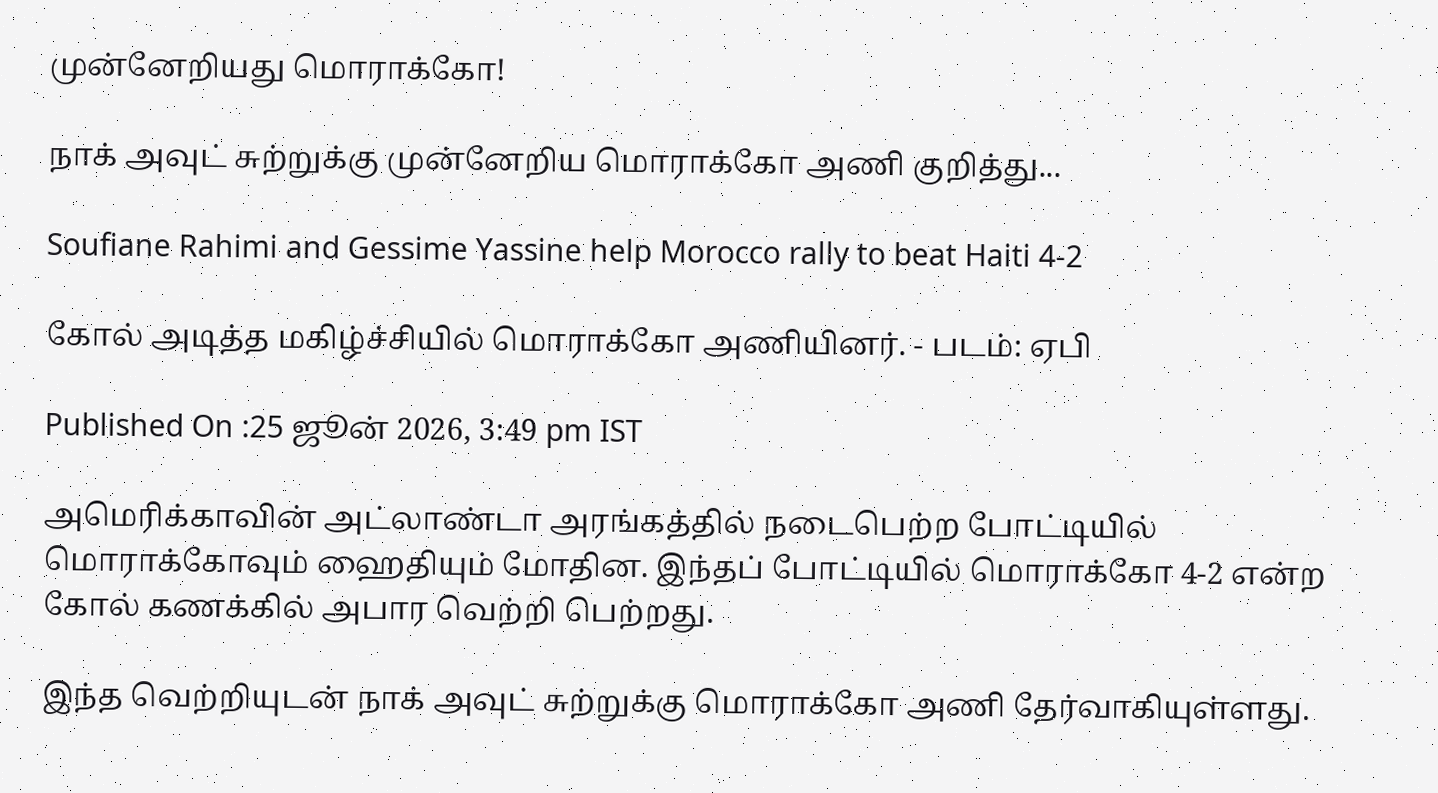முன்னேறியது மொராக்கோ!

நாக் அவுட் சுற்றுக்கு முன்னேறிய மொராக்கோ அணி குறித்து...

Soufiane Rahimi and Gessime Yassine help Morocco rally to beat Haiti 4-2

கோல் அடித்த மகிழ்ச்சியில் மொராக்கோ அணியினர். - படம்: ஏபி

Published On :25 ஜூன் 2026, 3:49 pm IST

அமெரிக்காவின் அட்லாண்டா அரங்கத்தில் நடைபெற்ற போட்டியில் மொராக்கோவும் ஹைதியும் மோதின. இந்தப் போட்டியில் மொராக்கோ 4-2 என்ற கோல் கணக்கில் அபார வெற்றி பெற்றது.

இந்த வெற்றியுடன் நாக் அவுட் சுற்றுக்கு மொராக்கோ அணி தேர்வாகியுள்ளது.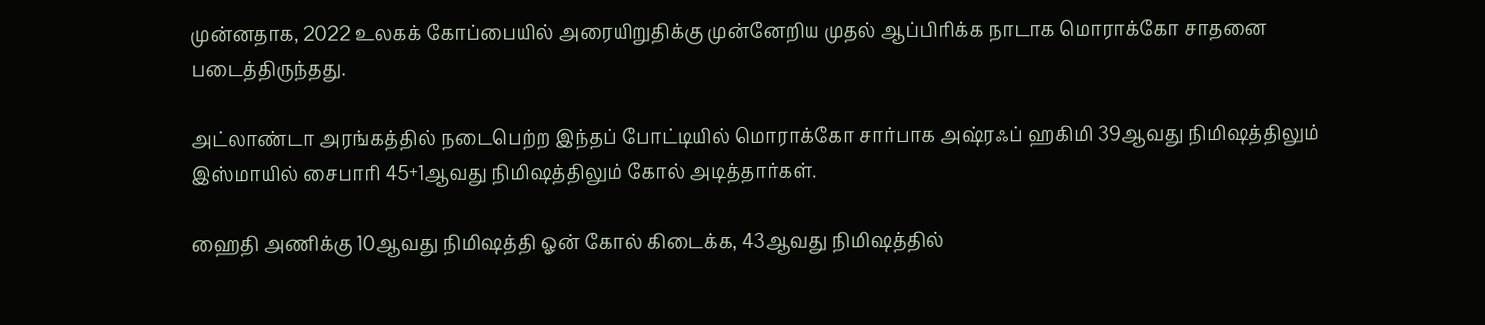முன்னதாக, 2022 உலகக் கோப்பையில் அரையிறுதிக்கு முன்னேறிய முதல் ஆப்பிரிக்க நாடாக மொராக்கோ சாதனை படைத்திருந்தது.

அட்லாண்டா அரங்கத்தில் நடைபெற்ற இந்தப் போட்டியில் மொராக்கோ சார்பாக அஷ்ரஃப் ஹகிமி 39ஆவது நிமிஷத்திலும் இஸ்மாயில் சைபாரி 45+1ஆவது நிமிஷத்திலும் கோல் அடித்தார்கள்.

ஹைதி அணிக்கு 10ஆவது நிமிஷத்தி ஓன் கோல் கிடைக்க, 43ஆவது நிமிஷத்தில்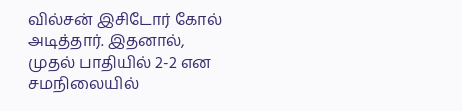வில்சன் இசிடோர் கோல் அடித்தார். இதனால், முதல் பாதியில் 2-2 என சமநிலையில்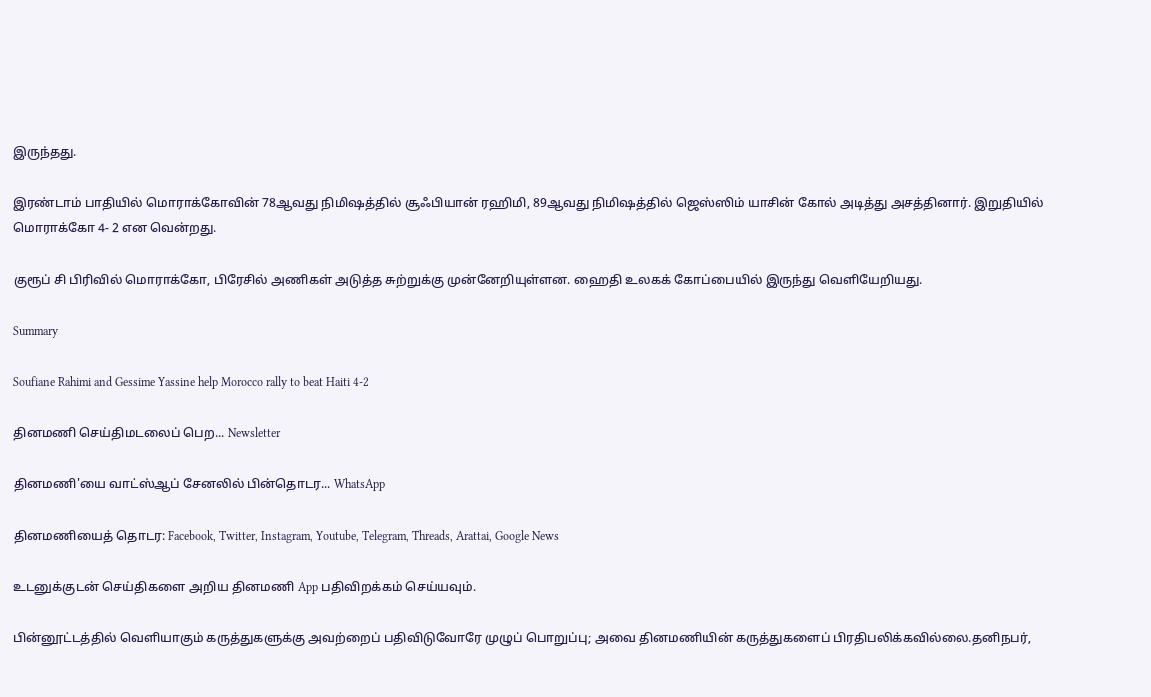இருந்தது.

இரண்டாம் பாதியில் மொராக்கோவின் 78ஆவது நிமிஷத்தில் சூஃபியான் ரஹிமி, 89ஆவது நிமிஷத்தில் ஜெஸ்ஸிம் யாசின் கோல் அடித்து அசத்தினார். இறுதியில் மொராக்கோ 4- 2 என வென்றது.

குரூப் சி பிரிவில் மொராக்கோ, பிரேசில் அணிகள் அடுத்த சுற்றுக்கு முன்னேறியுள்ளன. ஹைதி உலகக் கோப்பையில் இருந்து வெளியேறியது.

Summary

Soufiane Rahimi and Gessime Yassine help Morocco rally to beat Haiti 4-2

தினமணி செய்திமடலைப் பெற... Newsletter

தினமணி'யை வாட்ஸ்ஆப் சேனலில் பின்தொடர... WhatsApp

தினமணியைத் தொடர: Facebook, Twitter, Instagram, Youtube, Telegram, Threads, Arattai, Google News

உடனுக்குடன் செய்திகளை அறிய தினமணி App பதிவிறக்கம் செய்யவும்.

பின்னூட்டத்தில் வெளியாகும் கருத்துகளுக்கு அவற்றைப் பதிவிடுவோரே முழுப் பொறுப்பு; அவை தினமணியின் கருத்துகளைப் பிரதிபலிக்கவில்லை.தனிநபர்,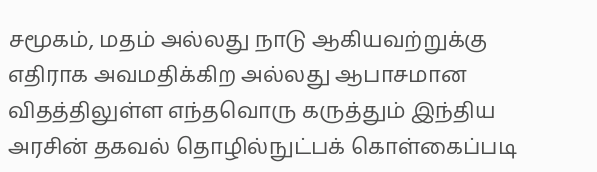சமூகம், மதம் அல்லது நாடு ஆகியவற்றுக்கு எதிராக அவமதிக்கிற அல்லது ஆபாசமான விதத்திலுள்ள எந்தவொரு கருத்தும் இந்திய அரசின் தகவல் தொழில்நுட்பக் கொள்கைப்படி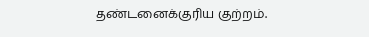தண்டனைக்குரிய குற்றம்.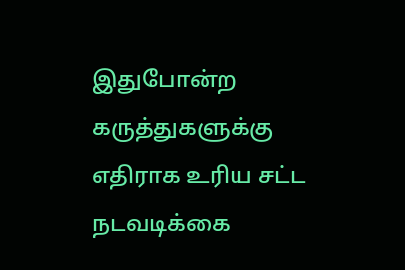இதுபோன்ற கருத்துகளுக்கு எதிராக உரிய சட்ட நடவடிக்கை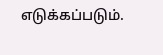எடுக்கப்படும்.